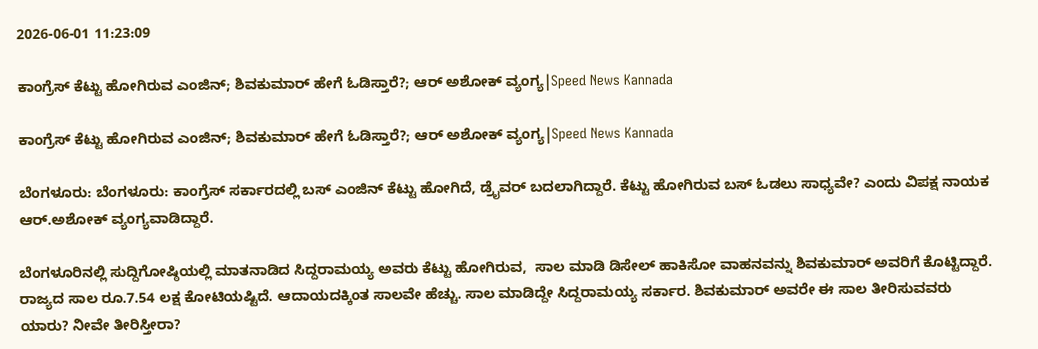2026-06-01 11:23:09

ಕಾಂಗ್ರೆಸ್‌ ಕೆಟ್ಟು ಹೋಗಿರುವ ಎಂಜಿನ್; ಶಿವಕುಮಾರ್‌ ಹೇಗೆ ಓಡಿಸ್ತಾರೆ?; ಆರ್‌ ಅಶೋಕ್‌ ವ್ಯಂಗ್ಯ|Speed News Kannada

ಕಾಂಗ್ರೆಸ್‌ ಕೆಟ್ಟು ಹೋಗಿರುವ ಎಂಜಿನ್; ಶಿವಕುಮಾರ್‌ ಹೇಗೆ ಓಡಿಸ್ತಾರೆ?; ಆರ್‌ ಅಶೋಕ್‌ ವ್ಯಂಗ್ಯ|Speed News Kannada

ಬೆಂಗಳೂರು: ಬೆಂಗಳೂರು: ಕಾಂಗ್ರೆಸ್‌ ಸರ್ಕಾರದಲ್ಲಿ ಬಸ್ ಎಂಜಿನ್ ಕೆಟ್ಟು ಹೋಗಿದೆ, ಡ್ರೈವರ್ ಬದಲಾಗಿದ್ದಾರೆ. ಕೆಟ್ಟು ಹೋಗಿರುವ ಬಸ್‌ ಓಡಲು ಸಾಧ್ಯವೇ? ಎಂದು ವಿಪಕ್ಷ ನಾಯಕ ಆರ್‌.ಅಶೋಕ್ ವ್ಯಂಗ್ಯವಾಡಿದ್ದಾರೆ.

ಬೆಂಗಳೂರಿನಲ್ಲಿ ಸುದ್ದಿಗೋಷ್ಠಿಯಲ್ಲಿ ಮಾತನಾಡಿದ ಸಿದ್ದರಾಮಯ್ಯ ಅವರು ಕೆಟ್ಟು ಹೋಗಿರುವ,  ಸಾಲ ಮಾಡಿ ಡಿಸೇಲ್ ಹಾಕಿಸೋ ವಾಹನವನ್ನು ಶಿವಕುಮಾರ್‌ ಅವರಿಗೆ ಕೊಟ್ಟಿದ್ದಾರೆ. ರಾಜ್ಯದ ಸಾಲ ರೂ.7.54 ಲಕ್ಷ ಕೋಟಿಯಷ್ಟಿದೆ. ಆದಾಯದಕ್ಕಿಂತ ಸಾಲವೇ ಹೆಚ್ಚು. ಸಾಲ ಮಾಡಿದ್ದೇ ಸಿದ್ದರಾಮಯ್ಯ ಸರ್ಕಾರ. ಶಿವಕುಮಾರ್ ಅವರೇ ಈ ಸಾಲ ತೀರಿಸುವವರು ಯಾರು? ನೀವೇ ತೀರಿಸ್ತೀರಾ?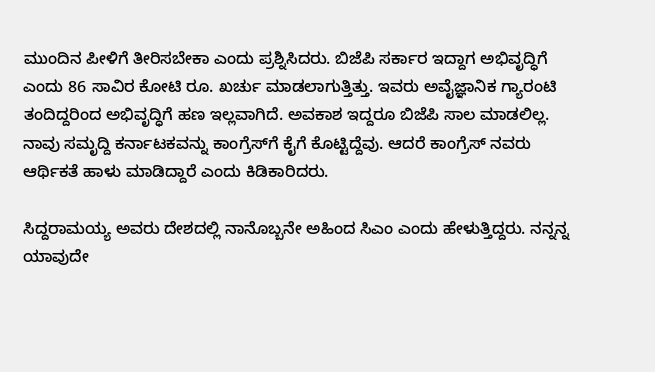ಮುಂದಿನ ಪೀಳಿಗೆ ತೀರಿಸಬೇಕಾ ಎಂದು ಪ್ರಶ್ನಿಸಿದರು. ಬಿಜೆಪಿ ಸರ್ಕಾರ ಇದ್ದಾಗ ಅಭಿವೃದ್ಧಿಗೆ ಎಂದು 86 ಸಾವಿರ ಕೋಟಿ ರೂ. ಖರ್ಚು ಮಾಡಲಾಗುತ್ತಿತ್ತು. ಇವರು ಅವೈಜ್ಞಾನಿಕ ಗ್ಯಾರಂಟಿ ತಂದಿದ್ದರಿಂದ ಅಭಿವೃದ್ಧಿಗೆ ಹಣ ಇಲ್ಲವಾಗಿದೆ. ಅವಕಾಶ ಇದ್ದರೂ ಬಿಜೆಪಿ ಸಾಲ ಮಾಡಲಿಲ್ಲ. ನಾವು ಸಮೃದ್ದಿ ಕರ್ನಾಟಕವನ್ನು ಕಾಂಗ್ರೆಸ್‌ಗೆ ಕೈಗೆ ಕೊಟ್ಟಿದ್ದೆವು. ಆದರೆ ಕಾಂಗ್ರೆಸ್ ನವರು ಆರ್ಥಿಕತೆ ಹಾಳು ಮಾಡಿದ್ದಾರೆ ಎಂದು ಕಿಡಿಕಾರಿದರು.

ಸಿದ್ದರಾಮಯ್ಯ ಅವರು ದೇಶದಲ್ಲಿ ನಾನೊಬ್ಬನೇ ಅಹಿಂದ ಸಿಎಂ ಎಂದು ಹೇಳುತ್ತಿದ್ದರು. ನನ್ನನ್ನ ಯಾವುದೇ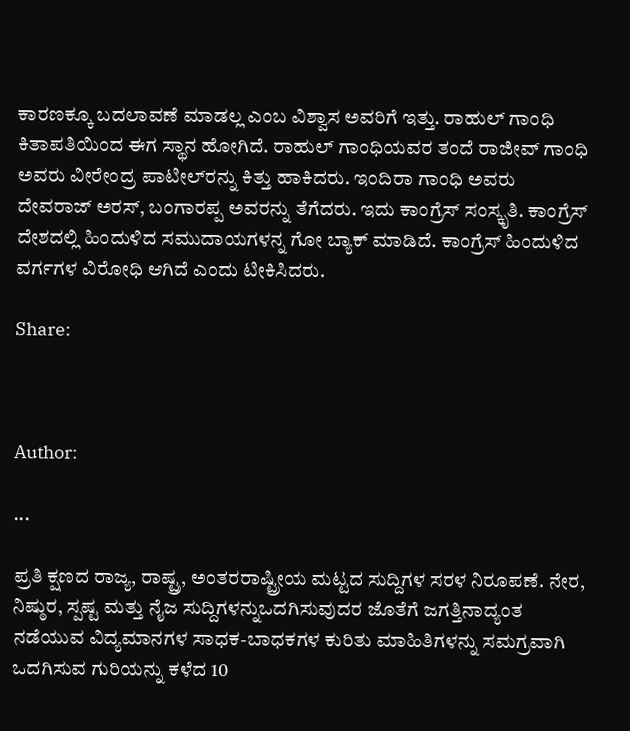ಕಾರಣಕ್ಕೂ ಬದಲಾವಣೆ ಮಾಡಲ್ಲ ಎಂಬ ವಿಶ್ವಾಸ ಅವರಿಗೆ ಇತ್ತು. ರಾಹುಲ್ ಗಾಂಧಿ ಕಿತಾಪತಿಯಿಂದ ಈಗ ಸ್ಥಾನ ಹೋಗಿದೆ‌. ರಾಹುಲ್‌ ಗಾಂಧಿಯವರ ತಂದೆ ರಾಜೀವ್‌ ಗಾಂಧಿ ಅವರು ವೀರೇಂದ್ರ ಪಾಟೀಲ್‌ರನ್ನು ಕಿತ್ತು ಹಾಕಿದರು. ಇಂದಿರಾ ಗಾಂಧಿ ಅವರು  ದೇವರಾಜ್ ಅರಸ್, ಬಂಗಾರಪ್ಪ ಅವರನ್ನು ತೆಗೆದರು. ಇದು ಕಾಂಗ್ರೆಸ್ ಸಂಸ್ಕೃತಿ. ಕಾಂಗ್ರೆಸ್ ದೇಶದಲ್ಲಿ ಹಿಂದುಳಿದ ಸಮುದಾಯಗಳನ್ನ ಗೋ ಬ್ಯಾಕ್ ಮಾಡಿದೆ. ಕಾಂಗ್ರೆಸ್ ಹಿಂದುಳಿದ ವರ್ಗಗಳ ವಿರೋಧಿ ಆಗಿದೆ ಎಂದು ಟೀಕಿಸಿದರು.

Share:



Author:

...

ಪ್ರತಿ ಕ್ಷಣದ ರಾಜ್ಯ, ರಾಷ್ಟ್ರ, ಅಂತರರಾಷ್ಟ್ರೀಯ ಮಟ್ಟದ ಸುದ್ದಿಗಳ ಸರಳ ನಿರೂಪಣೆ. ನೇರ, ನಿಷ್ಠುರ, ಸ್ಪಷ್ಟ ಮತ್ತು ನೈಜ ಸುದ್ದಿಗಳನ್ನುಒದಗಿಸುವುದರ ಜೊತೆಗೆ ಜಗತ್ತಿನಾದ್ಯಂತ ನಡೆಯುವ ವಿದ್ಯಮಾನಗಳ ಸಾಧಕ-ಬಾಧಕಗಳ ಕುರಿತು ಮಾಹಿತಿಗಳನ್ನು ಸಮಗ್ರವಾಗಿ ಒದಗಿಸುವ ಗುರಿಯನ್ನು ಕಳೆದ 10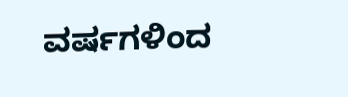ವರ್ಷಗಳಿಂದ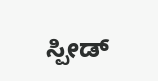ಸ್ಪೀಡ್‌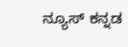ನ್ಯೂಸ್‌ ಕನ್ನಡ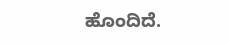ಹೊಂದಿದೆ.